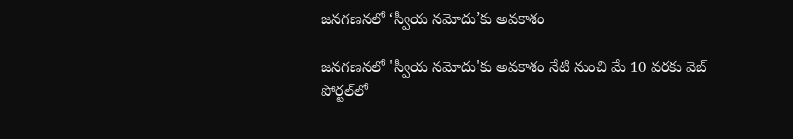జనగణనలో ‘స్వీయ నమోదు’కు అవకాశం

జనగణనలో 'స్వీయ నమోదు'కు అవకాశం నేటి నుంచి మే 10 వరకు వెబ్ పోర్టల్‌లో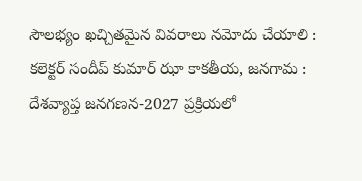సౌలభ్యం ఖచ్చితమైన వివరాలు నమోదు చేయాలి : కలెక్టర్‌ సందీప్‌ కుమార్‌ ఝా కాకతీయ, జనగామ : దేశవ్యాప్త జనగణన-2027 ప్రక్రియలో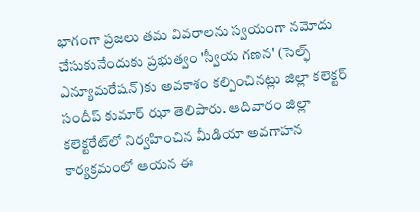భాగంగా ప్రజలు తమ వివరాలను స్వయంగా నమోదు చేసుకునేందుకు ప్రభుత్వం 'స్వీయ గణన' (సెల్ఫ్ ఎన్యూమరేషన్)కు అవకాశం కల్పించినట్లు జిల్లా కలెక్టర్ సందీప్ కుమార్ ఝా తెలిపారు. ఆదివారం జిల్లా కలెక్టరేట్‌లో నిర్వహించిన మీడియా అవగాహన కార్యక్రమంలో ఆయన ఈ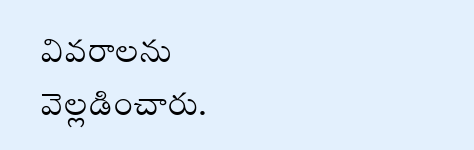వివరాలను వెల్లడించారు.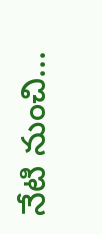నేటి నుంచి...